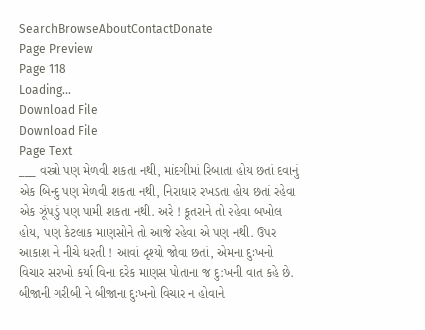SearchBrowseAboutContactDonate
Page Preview
Page 118
Loading...
Download File
Download File
Page Text
___ વસ્ત્રો પણ મેળવી શકતા નથી, માંદગીમાં રિબાતા હોય છતાં દવાનું એક બિન્દુ પણ મેળવી શકતા નથી, નિરાધાર રખડતા હોય છતાં રહેવા એક ઝૂંપડું પણ પામી શકતા નથી. અરે ! કૂતરાને તો ૨હેવા બખોલ હોય, પણ કેટલાક માણસોને તો આજે રહેવા એ પણ નથી. ઉપર આકાશ ને નીચે ધરતી ! આવાં દૃશ્યો જોવા છતાં, એમના દુઃખનો વિચાર સરખો કર્યા વિના દરેક માણસ પોતાના જ દુ:ખની વાત કહે છે. બીજાની ગરીબી ને બીજાના દુઃખનો વિચાર ન હોવાને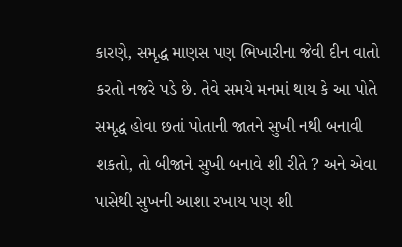કારણે, સમૃદ્ધ માણસ પણ ભિખારીના જેવી દીન વાતો કરતો નજરે પડે છે. તેવે સમયે મનમાં થાય કે આ પોતે સમૃદ્ધ હોવા છતાં પોતાની જાતને સુખી નથી બનાવી શકતો, તો બીજાને સુખી બનાવે શી રીતે ? અને એવા પાસેથી સુખની આશા રખાય પણ શી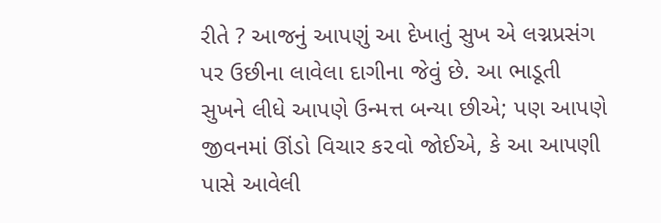રીતે ? આજનું આપણું આ દેખાતું સુખ એ લગ્નપ્રસંગ પર ઉછીના લાવેલા દાગીના જેવું છે. આ ભાડૂતી સુખને લીધે આપણે ઉન્મત્ત બન્યા છીએ; પણ આપણે જીવનમાં ઊંડો વિચાર ક૨વો જોઈએ, કે આ આપણી પાસે આવેલી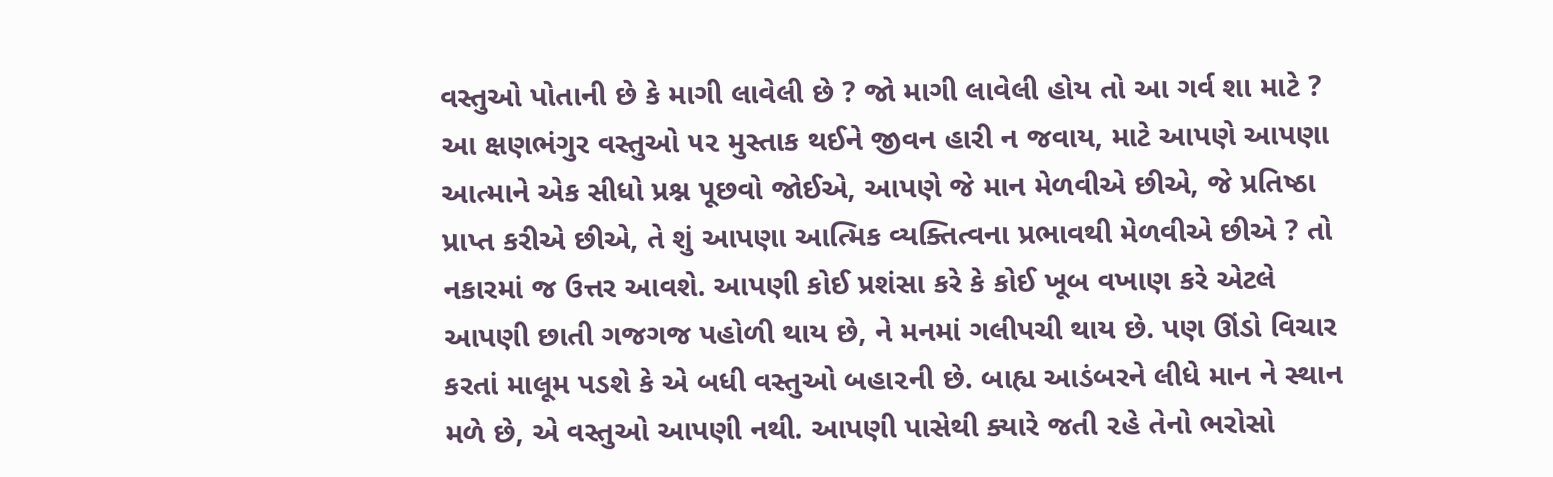વસ્તુઓ પોતાની છે કે માગી લાવેલી છે ? જો માગી લાવેલી હોય તો આ ગર્વ શા માટે ? આ ક્ષણભંગુર વસ્તુઓ ૫૨ મુસ્તાક થઈને જીવન હારી ન જવાય, માટે આપણે આપણા આત્માને એક સીધો પ્રશ્ન પૂછવો જોઈએ, આપણે જે માન મેળવીએ છીએ, જે પ્રતિષ્ઠા પ્રાપ્ત કરીએ છીએ, તે શું આપણા આત્મિક વ્યક્તિત્વના પ્રભાવથી મેળવીએ છીએ ? તો નકારમાં જ ઉત્તર આવશે. આપણી કોઈ પ્રશંસા કરે કે કોઈ ખૂબ વખાણ કરે એટલે આપણી છાતી ગજગજ પહોળી થાય છે, ને મનમાં ગલીપચી થાય છે. પણ ઊંડો વિચાર કરતાં માલૂમ પડશે કે એ બધી વસ્તુઓ બહા૨ની છે. બાહ્ય આડંબરને લીધે માન ને સ્થાન મળે છે, એ વસ્તુઓ આપણી નથી. આપણી પાસેથી ક્યારે જતી ૨હે તેનો ભરોસો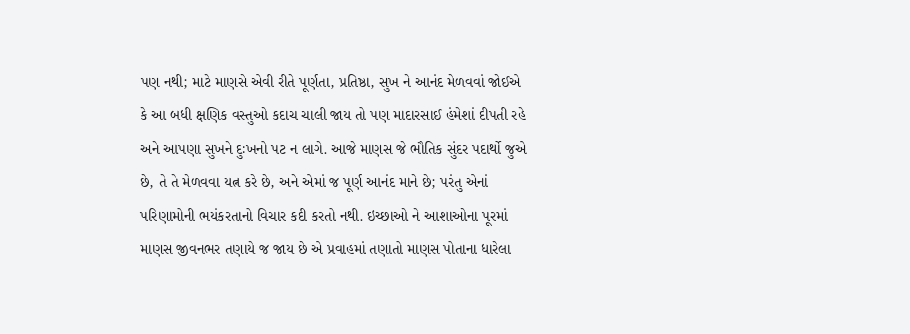પણ નથી; માટે માણસે એવી રીતે પૂર્ણતા, પ્રતિષ્ઠા, સુખ ને આનંદ મેળવવાં જોઈએ કે આ બધી ક્ષણિક વસ્તુઓ કદાચ ચાલી જાય તો પણ માદારસાઈ હંમેશાં દીપતી રહે અને આપણા સુખને દુઃખનો પટ ન લાગે. આજે માણસ જે ભૌતિક સુંદર પદાર્થો જુએ છે, તે તે મેળવવા યત્ન કરે છે, અને એમાં જ પૂર્ણ આનંદ માને છે; પરંતુ એનાં પરિણામોની ભયંકરતાનો વિચાર કદી કરતો નથી. ઇચ્છાઓ ને આશાઓના પૂરમાં માણસ જીવનભર તણાયે જ જાય છે એ પ્રવાહમાં તણાતો માણસ પોતાના ધારેલા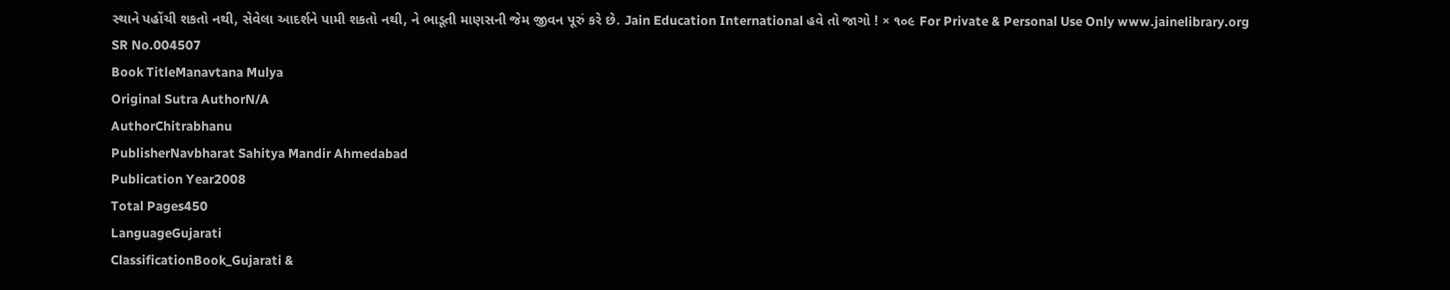સ્થાને પહોંચી શકતો નથી, સેવેલા આદર્શને પામી શકતો નથી, ને ભાડૂતી માણસની જેમ જીવન પૂરું કરે છે. Jain Education International હવે તો જાગો ! × ૧૦૯ For Private & Personal Use Only www.jainelibrary.org
SR No.004507
Book TitleManavtana Mulya
Original Sutra AuthorN/A
AuthorChitrabhanu
PublisherNavbharat Sahitya Mandir Ahmedabad
Publication Year2008
Total Pages450
LanguageGujarati
ClassificationBook_Gujarati &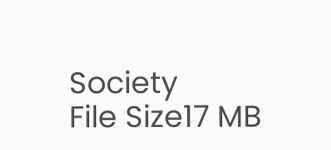Society
File Size17 MB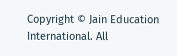Copyright © Jain Education International. All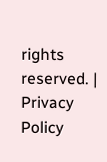rights reserved. | Privacy Policy